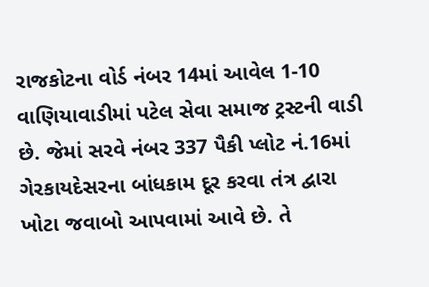રાજકોટના વોર્ડ નંબર 14માં આવેલ 1-10 વાણિયાવાડીમાં પટેલ સેવા સમાજ ટ્રસ્ટની વાડી છે. જેમાં સરવે નંબર 337 પૈકી પ્લોટ નં.16માં ગેરકાયદેસરના બાંધકામ દૂર કરવા તંત્ર દ્વારા ખોટા જવાબો આપવામાં આવે છે. તે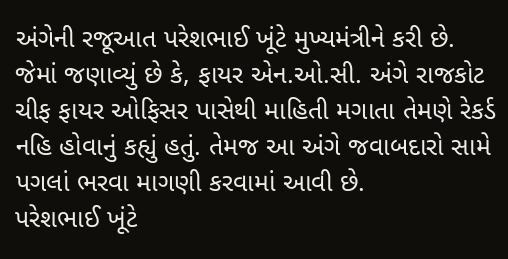અંગેની રજૂઆત પરેશભાઈ ખૂંટે મુખ્યમંત્રીને કરી છે.
જેમાં જણાવ્યું છે કે, ફાયર એન.ઓ.સી. અંગે રાજકોટ ચીફ ફાયર ઓફિસર પાસેથી માહિતી મગાતા તેમણે રેકર્ડ નહિ હોવાનું કહ્યું હતું. તેમજ આ અંગે જવાબદારો સામે પગલાં ભરવા માગણી કરવામાં આવી છે.
પરેશભાઈ ખૂંટે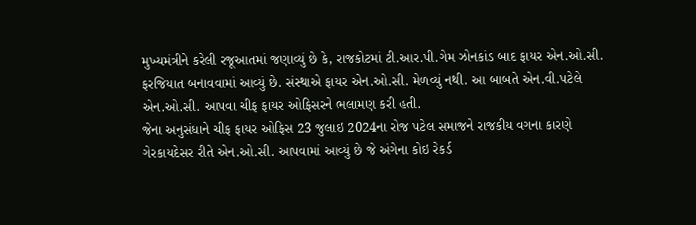મુખ્યમંત્રીને કરેલી રજૂઆતમાં જણાવ્યું છે કે, રાજકોટમાં ટી.આર.પી.ગેમ ઝોનકાંડ બાદ ફાયર એન.ઓ.સી. ફરજિયાત બનાવવામાં આવ્યું છે. સંસ્થાએ ફાયર એન.ઓ.સી. મેળવ્યું નથી. આ બાબતે એન.વી.પટેલે એન.ઓ.સી. આપવા ચીફ ફાયર ઓફિસરને ભલામણ કરી હતી.
જેના અનુસંધાને ચીફ ફાયર ઓફિસ 23 જુલાઇ 2024ના રોજ પટેલ સમાજને રાજકીય વગના કારણે ગેરકાયદેસર રીતે એન.ઓ.સી. આપવામાં આવ્યું છે જે અંગેના કોઇ રેકર્ડ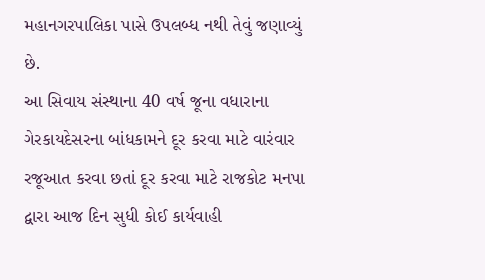મહાનગરપાલિકા પાસે ઉપલબ્ધ નથી તેવું જણાવ્યું છે.
આ સિવાય સંસ્થાના 40 વર્ષ જૂના વધારાના ગેરકાયદેસરના બાંધકામને દૂર કરવા માટે વારંવાર રજૂઆત કરવા છતાં દૂર કરવા માટે રાજકોટ મનપા દ્વારા આજ દિન સુધી કોઈ કાર્યવાહી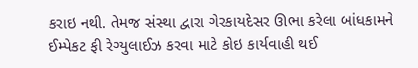કરાઇ નથી. તેમજ સંસ્થા દ્વારા ગેરકાયદેસર ઊભા કરેલા બાંધકામને ઈમ્પેકટ ફી રેગ્યુલાઈઝ કરવા માટે કોઇ કાર્યવાહી થઈ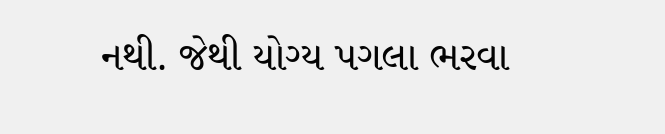નથી. જેથી યોગ્ય પગલા ભરવા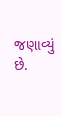જણાવ્યું છે.